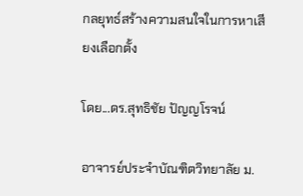กลยุทธ์สร้างความสนใจในการหาเสียงเลือกตั้ง

โดย...ดร.สุทธิชัย ปัญญโรจน์

อาจารย์ประจำบัณฑิตวิทยาลัย ม.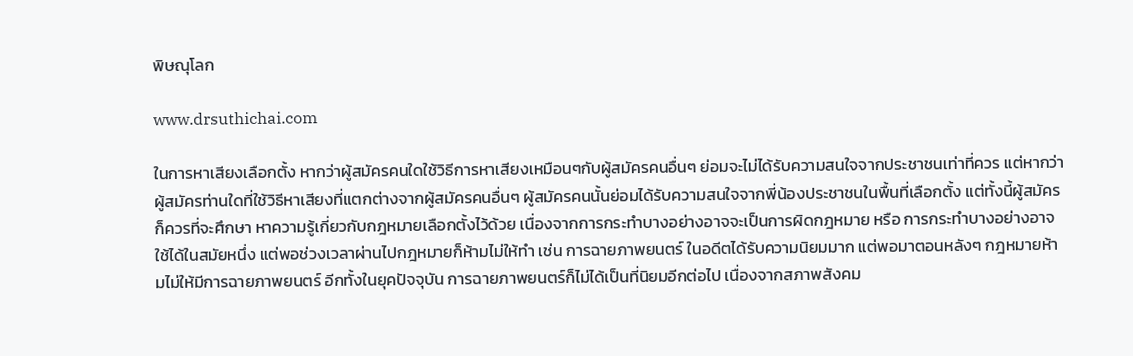พิษณุโลก

www.drsuthichai.com

ในการหาเสียงเลือกตั้ง หากว่าผู้สมัครคนใดใช้วิธีการหาเสียงเหมือนๆกับผู้สมัครคนอื่นๆ ย่อมจะไม่ได้รับความสนใจจากประชาชนเท่าที่ควร แต่หากว่าผู้สมัครท่านใดที่ใช้วิธีหาเสียงที่แตกต่างจากผู้สมัครคนอื่นๆ ผู้สมัครคนนั้นย่อมได้รับความสนใจจากพี่น้องประชาชนในพื้นที่เลือกตั้ง แต่ทั้งนี้ผู้สมัครก็ควรที่จะศึกษา หาความรู้เกี่ยวกับกฎหมายเลือกตั้งไว้ด้วย เนื่องจากการกระทำบางอย่างอาจจะเป็นการผิดกฎหมาย หรือ การกระทำบางอย่างอาจใช้ได้ในสมัยหนึ่ง แต่พอช่วงเวลาผ่านไปกฎหมายก็ห้ามไม่ให้ทำ เช่น การฉายภาพยนตร์ ในอดีตได้รับความนิยมมาก แต่พอมาตอนหลังๆ กฎหมายห้ามไม่ให้มีการฉายภาพยนตร์ อีกทั้งในยุคปัจจุบัน การฉายภาพยนตร์ก็ไม่ได้เป็นที่นิยมอีกต่อไป เนื่องจากสภาพสังคม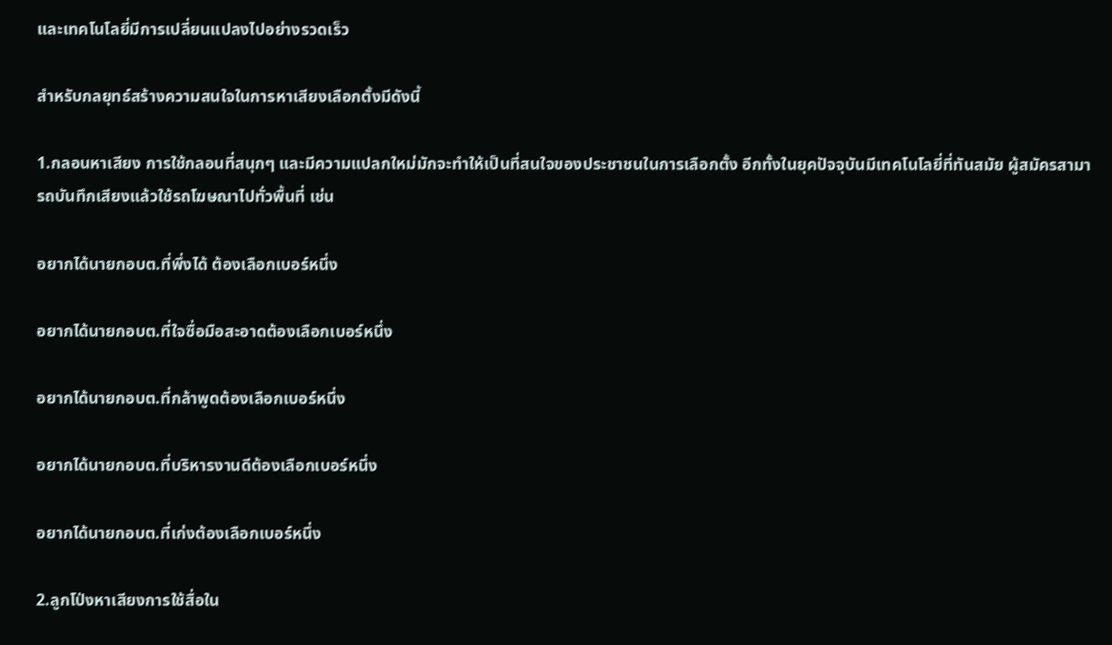และเทคโนโลยี่มีการเปลี่ยนแปลงไปอย่างรวดเร็ว

สำหรับกลยุทธ์สร้างความสนใจในการหาเสียงเลือกตั้งมีดังนี้

1.กลอนหาเสียง การใช้กลอนที่สนุกๆ และมีความแปลกใหม่มักจะทำให้เป็นที่สนใจของประชาชนในการเลือกตั้ง อีกทั้งในยุคปัจจุบันมีเทคโนโลยี่ที่ทันสมัย ผู้สมัครสามารถบันทึกเสียงแล้วใช้รถโฆษณาไปทั่วพื้นที่ เช่น

อยากได้นายกอบต.ที่พึ่งได้ ต้องเลือกเบอร์หนึ่ง

อยากได้นายกอบต.ที่ใจซื่อมือสะอาดต้องเลือกเบอร์หนึ่ง

อยากได้นายกอบต.ที่กล้าพูดต้องเลือกเบอร์หนึ่ง

อยากได้นายกอบต.ที่บริหารงานดีต้องเลือกเบอร์หนึ่ง

อยากได้นายกอบต.ที่เก่งต้องเลือกเบอร์หนึ่ง

2.ลูกโป่งหาเสียงการใช้สื่อใน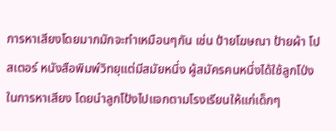การหาเสียงโดยมากมักจะทำเหมือนๆกัน เช่น ป้ายโฆษณา ป้ายผ้า โปสเตอร์ หนังสือพิมพ์วิทยุแต่มีสมัยหนึ่ง ผู้สมัครคนหนึ่งได้ใช้ลูกโป่งในการหาเสียง โดยนำลูกโป้งไปแจกตามโรงเรียนให้แก่เด็กๆ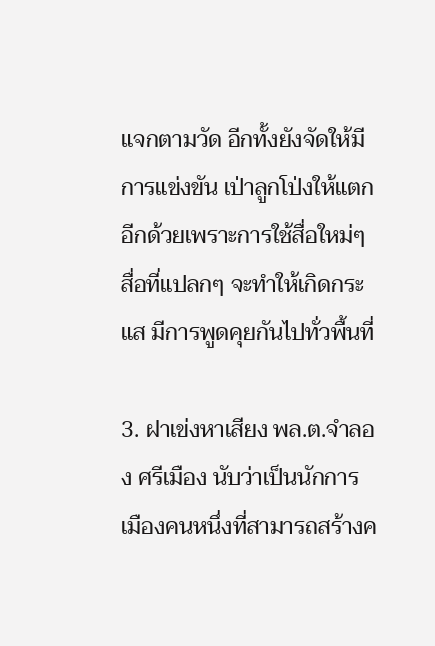แจกตามวัด อีกทั้งยังจัดให้มีการแข่งขัน เป่าลูกโป่งให้แตก อีกด้วยเพราะการใช้สื่อใหม่ๆ สื่อที่แปลกๆ จะทำให้เกิดกระแส มีการพูดคุยกันไปทั่วพื้นที่

3. ฝาเข่งหาเสียง พล.ต.จำลอง ศรีเมือง นับว่าเป็นนักการเมืองคนหนึ่งที่สามารถสร้างค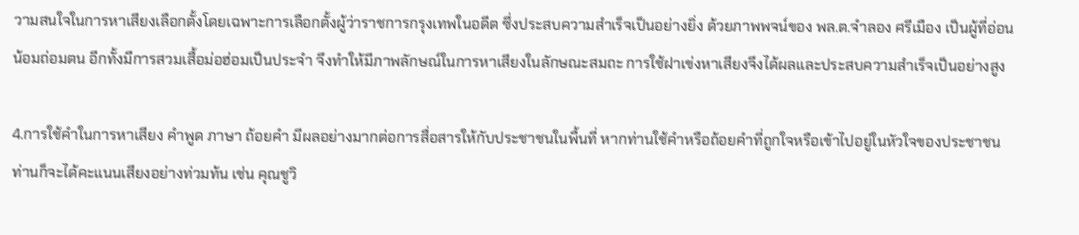วามสนใจในการหาเสียงเลือกตั้งโดยเฉพาะการเลือกตั้งผู้ว่าราชการกรุงเทพในอดีต ซึ่งประสบความสำเร็จเป็นอย่างยิ่ง ด้วยภาพพจน์ของ พล.ต.จำลอง ศรีเมือง เป็นผู้ที่อ่อนน้อมถ่อมตน อีกทั้งมีการสวมเสื้อม่อฮ่อมเป็นประจำ จึงทำให้มีภาพลักษณ์ในการหาเสียงในลักษณะสมถะ การใช้ฝาเข่งหาเสียงจึงได้ผลและประสบความสำเร็จเป็นอย่างสูง

4.การใช้คำในการหาเสียง คำพูด ภาษา ถ้อยคำ มีผลอย่างมากต่อการสื่อสารให้กับประชาชนในพื้นที่ หากท่านใช้คำหรือถ้อยคำที่ถูกใจหรือเข้าไปอยู่ในหัวใจของประชาชน ท่านก็จะได้คะแนนเสียงอย่างท่วมท้น เช่น คุณชูวิ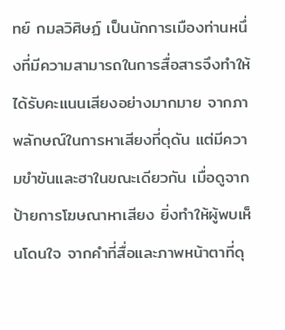ทย์ กมลวิศิษฏ์ เป็นนักการเมืองท่านหนึ่งที่มีความสามารถในการสื่อสารจึงทำให้ได้รับคะแนนเสียงอย่างมากมาย จากภาพลักษณ์ในการหาเสียงที่ดุดัน แต่มีความขำขันและฮาในขณะเดียวกัน เมื่อดูจากป้ายการโฆษณาหาเสียง ยิ่งทำให้ผู้พบเห็นโดนใจ จากคำที่สื่อและภาพหน้าตาที่ดุ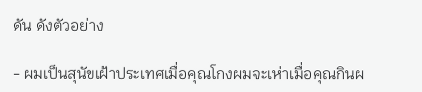ดัน ดังตัวอย่าง

- ผมเป็นสุนัขเฝ้าประเทศเมื่อคุณโกงผมจะเห่าเมื่อคุณกินผ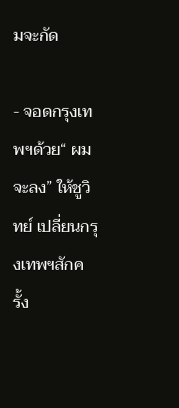มจะกัด

- จอดกรุงเทพฯด้วย“ ผมจะลง” ให้ชูวิทย์ เปลี่ยนกรุงเทพฯสักครั้ง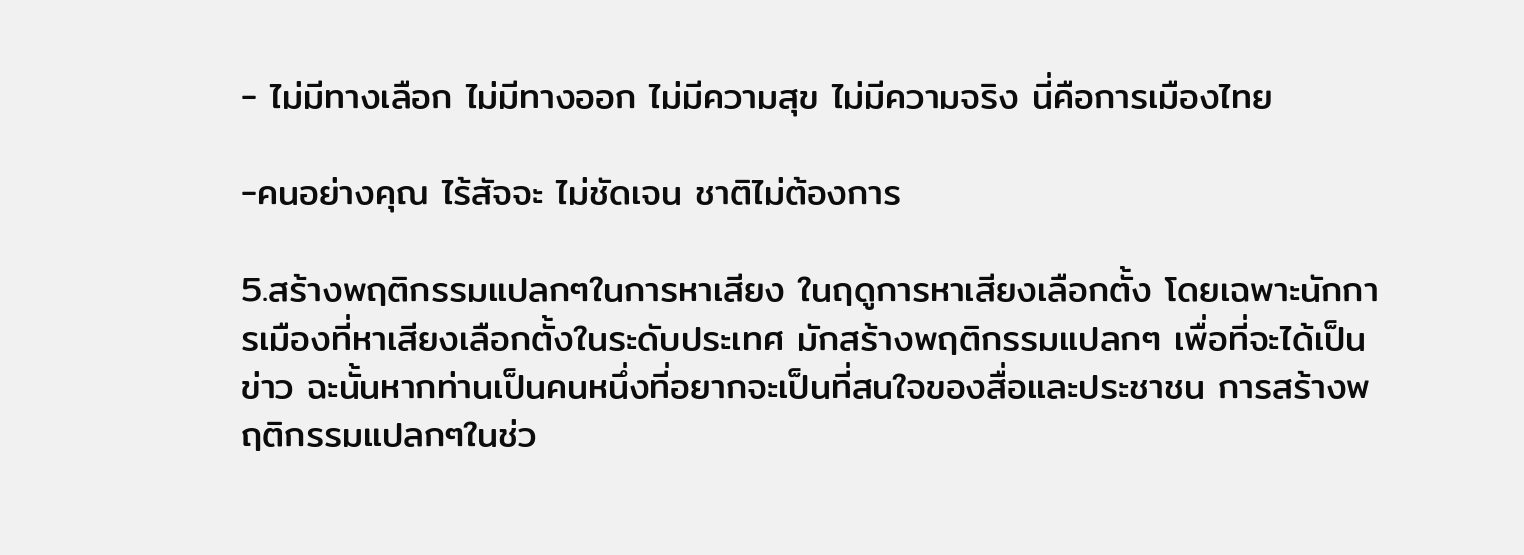- ไม่มีทางเลือก ไม่มีทางออก ไม่มีความสุข ไม่มีความจริง นี่คือการเมืองไทย

-คนอย่างคุณ ไร้สัจจะ ไม่ชัดเจน ชาติไม่ต้องการ

5.สร้างพฤติกรรมแปลกๆในการหาเสียง ในฤดูการหาเสียงเลือกตั้ง โดยเฉพาะนักการเมืองที่หาเสียงเลือกตั้งในระดับประเทศ มักสร้างพฤติกรรมแปลกๆ เพื่อที่จะได้เป็นข่าว ฉะนั้นหากท่านเป็นคนหนึ่งที่อยากจะเป็นที่สนใจของสื่อและประชาชน การสร้างพฤติกรรมแปลกๆในช่ว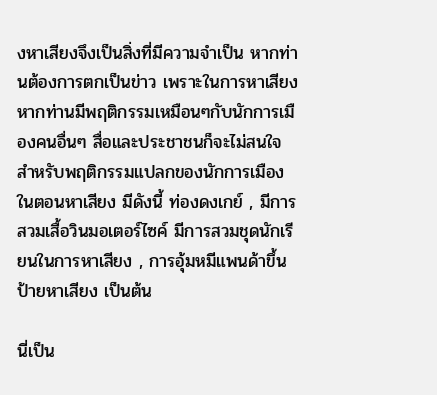งหาเสียงจึงเป็นสิ่งที่มีความจำเป็น หากท่านต้องการตกเป็นข่าว เพราะในการหาเสียงหากท่านมีพฤติกรรมเหมือนๆกับนักการเมืองคนอื่นๆ สื่อและประชาชนก็จะไม่สนใจ สำหรับพฤติกรรมแปลกของนักการเมืองในตอนหาเสียง มีดังนี้ ท่องดงเกย์ , มีการสวมเสื้อวินมอเตอร์ไซค์ มีการสวมชุดนักเรียนในการหาเสียง , การอุ้มหมีแพนด้าขึ้นป้ายหาเสียง เป็นต้น

นี่เป็น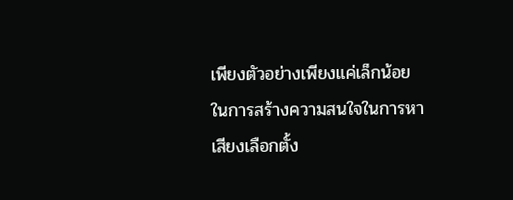เพียงตัวอย่างเพียงแค่เล็กน้อยในการสร้างความสนใจในการหาเสียงเลือกตั้ง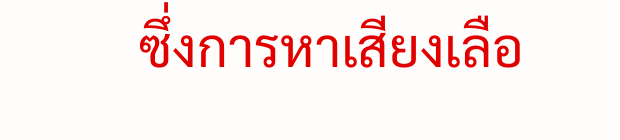ซึ่งการหาเสียงเลือ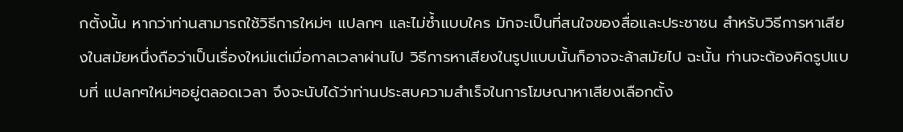กตั้งนั้น หากว่าท่านสามารถใช้วิธีการใหม่ๆ แปลกๆ และไม่ซ้ำแบบใคร มักจะเป็นที่สนใจของสื่อและประชาชน สำหรับวิธีการหาเสียงในสมัยหนึ่งถือว่าเป็นเรื่องใหม่แต่เมื่อกาลเวลาผ่านไป วิธีการหาเสียงในรูปแบบนั้นก็อาจจะล้าสมัยไป ฉะนั้น ท่านจะต้องคิดรูปแบบที่ แปลกๆใหม่ๆอยู่ตลอดเวลา จึงจะนับได้ว่าท่านประสบความสำเร็จในการโฆษณาหาเสียงเลือกตั้ง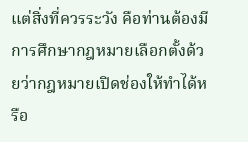แต่สิ่งที่ควรระวัง คือท่านต้องมีการศึกษากฎหมายเลือกตั้งด้วยว่ากฎหมายเปิดช่องให้ทำได้หรือ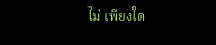ไม่ เพียงใด